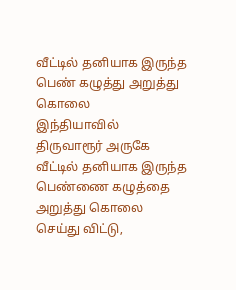வீட்டில் தனியாக இருந்த பெண் கழுத்து அறுத்து கொலை
இந்தியாவில் திருவாரூர் அருகே வீட்டில் தனியாக இருந்த பெண்ணை கழுத்தை அறுத்து கொலை செய்து விட்டு,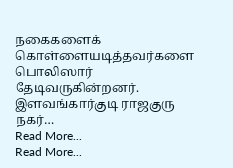நகைகளைக் கொள்ளையடித்தவர்களை பொலிஸார் தேடிவருகின்றனர்.
இளவங்கார்குடி ராஜகுரு நகர்…
Read More...
Read More...